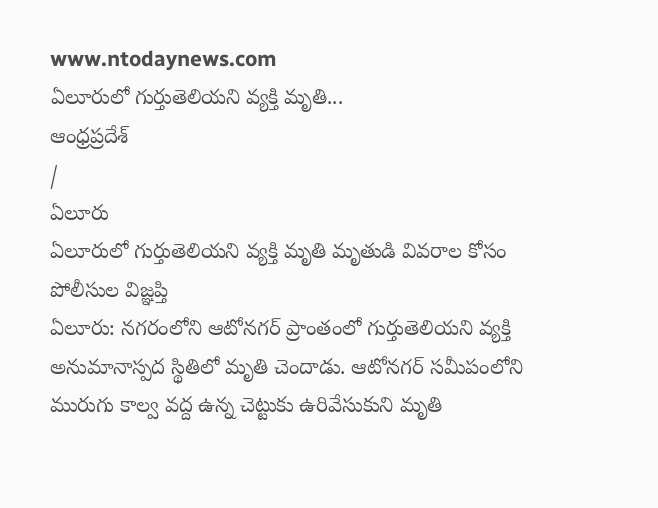www.ntodaynews.com
ఏలూరులో గుర్తుతెలియని వ్యక్తి మృతి...
ఆంధ్రప్రదేశ్
/
ఏలూరు
ఏలూరులో గుర్తుతెలియని వ్యక్తి మృతి మృతుడి వివరాల కోసం పోలీసుల విజ్ఞప్తి
ఏలూరు: నగరంలోని ఆటోనగర్ ప్రాంతంలో గుర్తుతెలియని వ్యక్తి అనుమానాస్పద స్థితిలో మృతి చెందాడు. ఆటోనగర్ సమీపంలోని మురుగు కాల్వ వద్ద ఉన్న చెట్టుకు ఉరివేసుకుని మృతి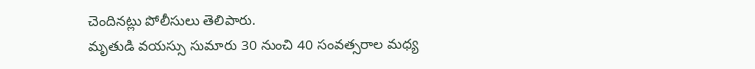చెందినట్లు పోలీసులు తెలిపారు.
మృతుడి వయస్సు సుమారు 30 నుంచి 40 సంవత్సరాల మధ్య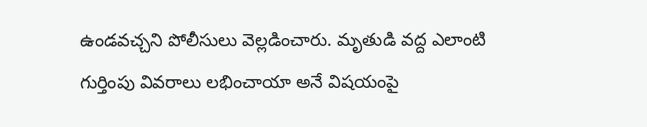ఉండవచ్చని పోలీసులు వెల్లడించారు. మృతుడి వద్ద ఎలాంటి గుర్తింపు వివరాలు లభించాయా అనే విషయంపై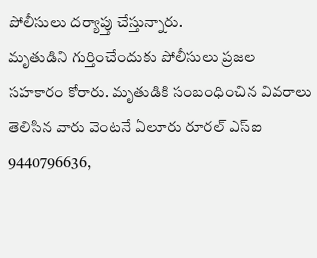పోలీసులు దర్యాప్తు చేస్తున్నారు.
మృతుడిని గుర్తించేందుకు పోలీసులు ప్రజల సహకారం కోరారు. మృతుడికి సంబంధించిన వివరాలు తెలిసిన వారు వెంటనే ఏలూరు రూరల్ ఎస్ఐ 9440796636,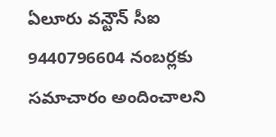ఏలూరు వన్టౌన్ సీఐ 9440796604 నంబర్లకు సమాచారం అందించాలని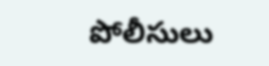పోలీసులు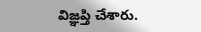విజ్ఞప్తి చేశారు.